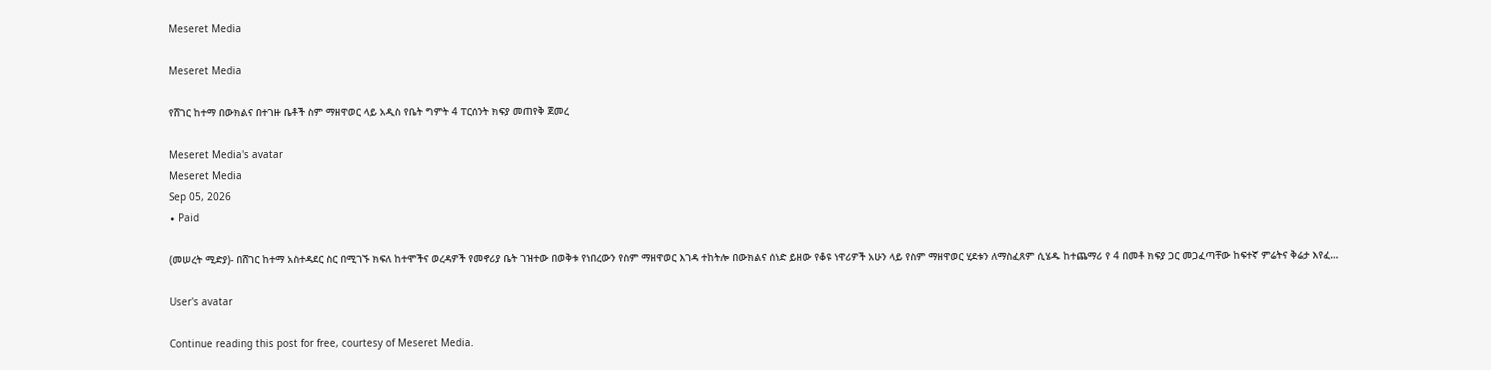Meseret Media

Meseret Media

የሸገር ከተማ በውክልና በተገዙ ቤቶች ስም ማዘዋወር ላይ አዲስ የቤት ግምት 4 ፐርሰንት ክፍያ መጠየቅ ጀመረ

Meseret Media's avatar
Meseret Media
Sep 05, 2026
∙ Paid

(መሠረት ሚድያ)- በሸገር ከተማ አስተዳደር ስር በሚገኙ ክፍለ ከተሞችና ወረዳዎች የመኖሪያ ቤት ገዝተው በወቅቱ የነበረውን የስም ማዘዋወር እገዳ ተከትሎ በውክልና ሰነድ ይዘው የቆዩ ነዋሪዎች አሁን ላይ የስም ማዘዋወር ሂደቱን ለማስፈጸም ሲሄዱ ከተጨማሪ የ 4 በመቶ ክፍያ ጋር መጋፈጣቸው ከፍተኛ ምሬትና ቅሬታ እየፈ…

User's avatar

Continue reading this post for free, courtesy of Meseret Media.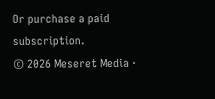Or purchase a paid subscription.
© 2026 Meseret Media ·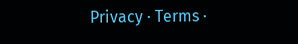Privacy ∙ Terms ∙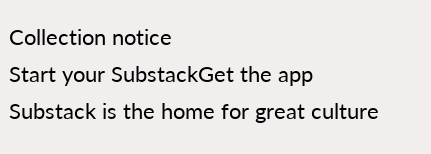Collection notice
Start your SubstackGet the app
Substack is the home for great culture